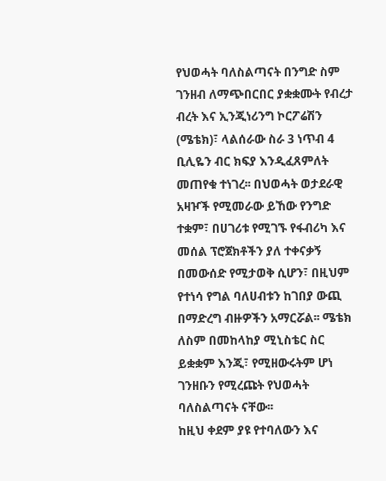የህወሓት ባለስልጣናት በንግድ ስም ገንዘብ ለማጭበርበር ያቋቋሙት የብረታ ብረት እና ኢንጂነሪንግ ኮርፖሬሽን (ሜቴክ)፣ ላልሰራው ስራ 3 ነጥብ 4 ቢሊዬን ብር ክፍያ እንዲፈጸምለት መጠየቁ ተነገረ፡፡ በህወሓት ወታደራዊ አዛዦች የሚመራው ይኸው የንግድ ተቋም፣ በሀገሪቱ የሚገኙ የፋብሪካ እና መሰል ፕሮጀክቶችን ያለ ተቀናቃኝ በመውሰድ የሚታወቅ ሲሆን፣ በዚህም የተነሳ የግል ባለሀብቱን ከገበያ ውጪ በማድረግ ብዙዎችን አማርሯል፡፡ ሜቴክ ለስም በመከላከያ ሚኒስቴር ስር ይቋቋም እንጂ፣ የሚዘውሩትም ሆነ ገንዘቡን የሚረጩት የህወሓት ባለስልጣናት ናቸው፡፡
ከዚህ ቀደም ያዩ የተባለውን እና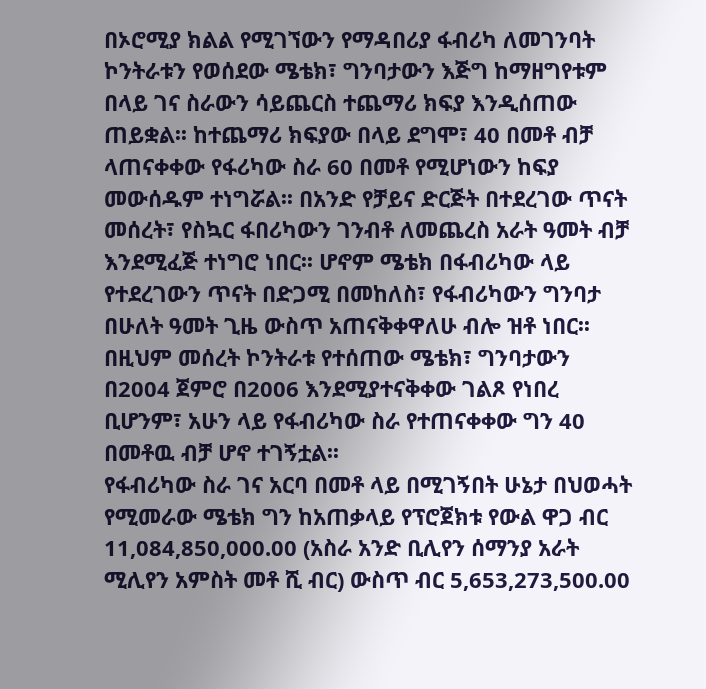በኦሮሚያ ክልል የሚገኘውን የማዳበሪያ ፋብሪካ ለመገንባት ኮንትራቱን የወሰደው ሜቴክ፣ ግንባታውን እጅግ ከማዘግየቱም በላይ ገና ስራውን ሳይጨርስ ተጨማሪ ክፍያ እንዲሰጠው ጠይቋል፡፡ ከተጨማሪ ክፍያው በላይ ደግሞ፣ 40 በመቶ ብቻ ላጠናቀቀው የፋሪካው ስራ 60 በመቶ የሚሆነውን ከፍያ መውሰዱም ተነግሯል፡፡ በአንድ የቻይና ድርጅት በተደረገው ጥናት መሰረት፣ የስኳር ፋበሪካውን ገንብቶ ለመጨረስ አራት ዓመት ብቻ እንደሚፈጅ ተነግሮ ነበር፡፡ ሆኖም ሜቴክ በፋብሪካው ላይ የተደረገውን ጥናት በድጋሚ በመከለስ፣ የፋብሪካውን ግንባታ በሁለት ዓመት ጊዜ ውስጥ አጠናቅቀዋለሁ ብሎ ዝቶ ነበር፡፡ በዚህም መሰረት ኮንትራቱ የተሰጠው ሜቴክ፣ ግንባታውን በ2004 ጀምሮ በ2006 እንደሚያተናቅቀው ገልጾ የነበረ ቢሆንም፣ አሁን ላይ የፋብሪካው ስራ የተጠናቀቀው ግን 40 በመቶዉ ብቻ ሆኖ ተገኝቷል፡፡
የፋብሪካው ስራ ገና አርባ በመቶ ላይ በሚገኝበት ሁኔታ በህወሓት የሚመራው ሜቴክ ግን ከአጠቃላይ የፕሮጀክቱ የውል ዋጋ ብር 11,084,850,000.00 (አስራ አንድ ቢሊየን ሰማንያ አራት ሚሊየን አምስት መቶ ሺ ብር) ውስጥ ብር 5,653,273,500.00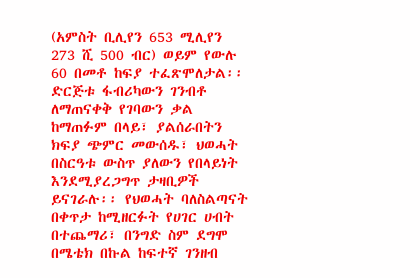(አምስት ቢሊየን 653 ሚሊየን 273 ሺ 500 ብር) ወይም የውሉ 60 በመቶ ከፍያ ተፈጽሞለታል፡፡ ድርጅቱ ፋብሪካውን ገንብቶ ለማጠናቀቅ የገባውን ቃል ከማጠፉም በላይ፣ ያልሰራበትን ክፍያ ጭምር መውሰዱ፣ ህወሓት በስርዓቱ ውስጥ ያለውን የበላይነት እንደሚያረጋግጥ ታዛቢዎች ይናገራሉ፡፡ የህወሓት ባለስልጣናት በቀጥታ ከሚዘርፉት የሀገር ሀብት በተጨማሪ፣ በንግድ ስም ደግሞ በሜቴክ በኩል ከፍተኛ ገንዘብ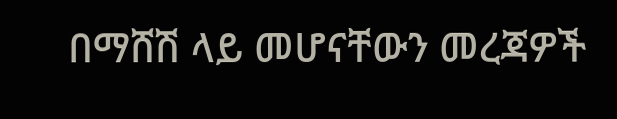በማሸሽ ላይ መሆናቸውን መረጃዎች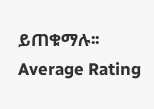ይጠቁማሉ፡፡
Average Rating